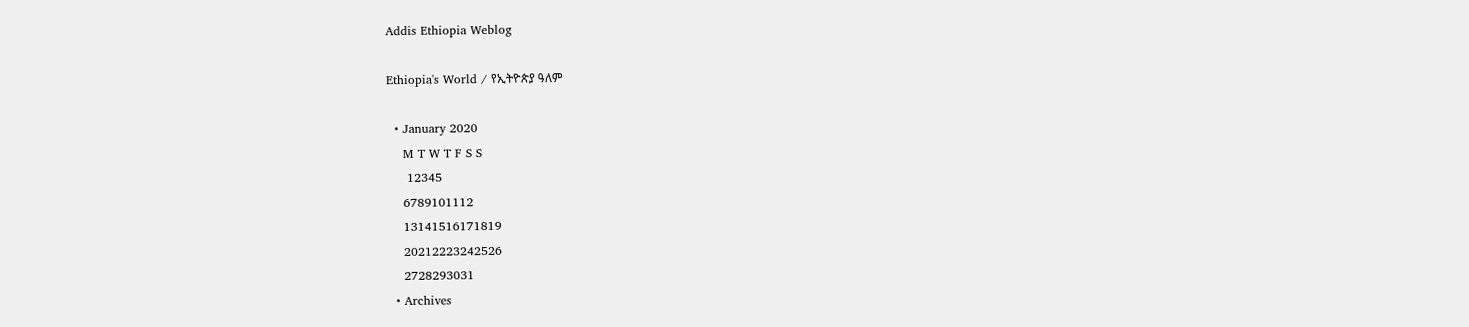Addis Ethiopia Weblog

Ethiopia's World / የኢትዮጵያ ዓለም

  • January 2020
    M T W T F S S
     12345
    6789101112
    13141516171819
    20212223242526
    2728293031
  • Archives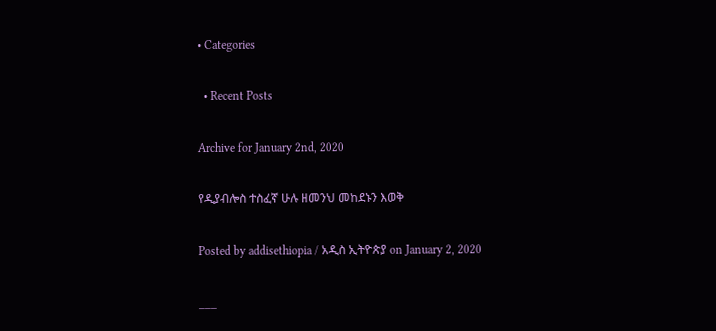• Categories

  • Recent Posts

Archive for January 2nd, 2020

የዲያብሎስ ተስፈኛ ሁሉ ዘመንህ መከደኑን እወቅ

Posted by addisethiopia / አዲስ ኢትዮጵያ on January 2, 2020

___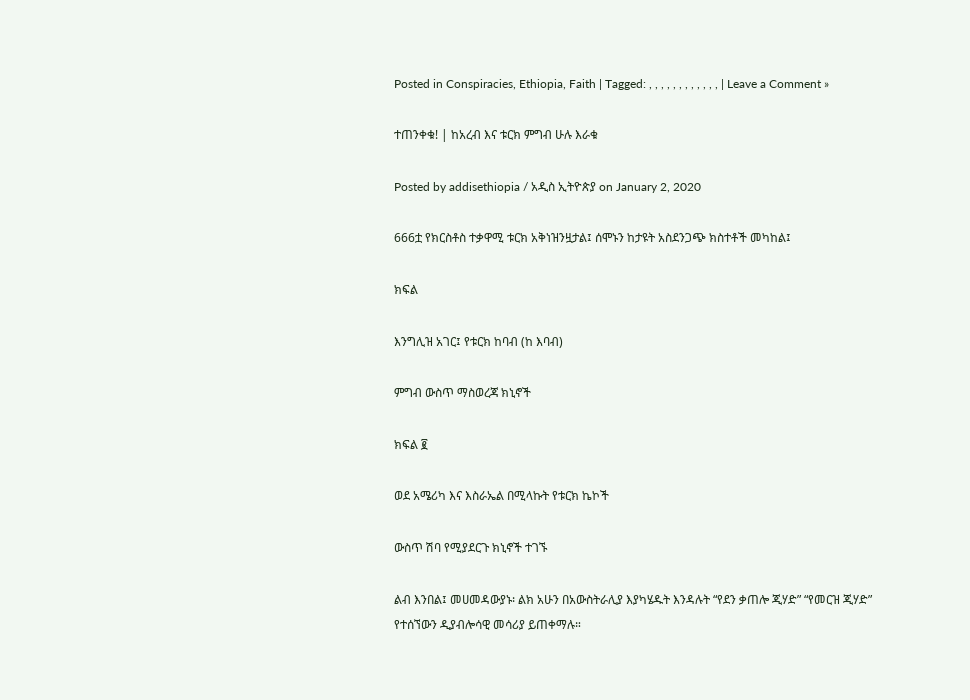Posted in Conspiracies, Ethiopia, Faith | Tagged: , , , , , , , , , , , , | Leave a Comment »

ተጠንቀቁ! | ከአረብ እና ቱርክ ምግብ ሁሉ እራቁ

Posted by addisethiopia / አዲስ ኢትዮጵያ on January 2, 2020

666ቷ የክርስቶስ ተቃዋሚ ቱርክ አቅነዝንዟታል፤ ሰሞኑን ከታዩት አስደንጋጭ ክስተቶች መካከል፤

ክፍል

እንግሊዝ አገር፤ የቱርክ ከባብ (ከ እባብ)

ምግብ ውስጥ ማስወረጃ ክኒኖች

ክፍል ፪

ወደ አሜሪካ እና እስራኤል በሚላኩት የቱርክ ኬኮች

ውስጥ ሽባ የሚያደርጉ ክኒኖች ተገኙ

ልብ እንበል፤ መሀመዳውያኑ፡ ልክ አሁን በአውስትራሊያ እያካሄዱት እንዳሉት “የደን ቃጠሎ ጂሃድ” “የመርዝ ጂሃድ” የተሰኘውን ዲያብሎሳዊ መሳሪያ ይጠቀማሉ።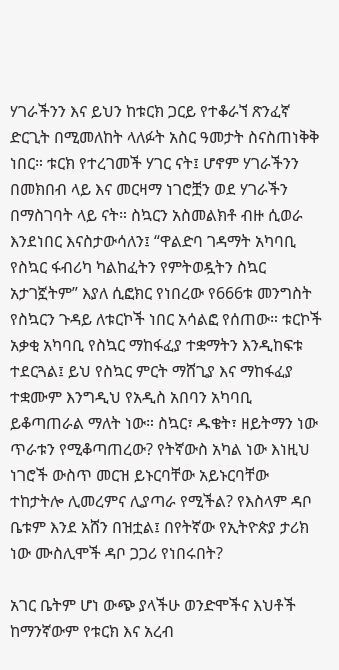ሃገራችንን እና ይህን ከቱርክ ጋርይ የተቆራኘ ጽንፈኛ ድርጊት በሚመለከት ላለፉት አስር ዓመታት ስናስጠነቅቅ ነበር። ቱርክ የተረገመች ሃገር ናት፤ ሆኖም ሃገራችንን በመክበብ ላይ እና መርዛማ ነገሮቿን ወደ ሃገራችን በማስገባት ላይ ናት። ስኳርን አስመልክቶ ብዙ ሲወራ እንደነበር እናስታውሳለን፤ “ዋልድባ ገዳማት አካባቢ የስኳር ፋብሪካ ካልከፈትን የምትወዷትን ስኳር አታገኟትም” እያለ ሲፎክር የነበረው የ666ቱ መንግስት የስኳርን ጉዳይ ለቱርኮች ነበር አሳልፎ የሰጠው። ቱርኮች አቃቂ አካባቢ የስኳር ማከፋፈያ ተቋማትን እንዲከፍቱ ተደርጓል፤ ይህ የስኳር ምርት ማሸጊያ እና ማከፋፈያ ተቋሙም እንግዲህ የአዲስ አበባን አካባቢ ይቆጣጠራል ማለት ነው። ስኳር፣ ዱቄት፣ ዘይትማን ነው ጥራቱን የሚቆጣጠረው? የትኛውስ አካል ነው እነዚህ ነገሮች ውስጥ መርዝ ይኑርባቸው አይኑርባቸው ተከታትሎ ሊመረምና ሊያጣራ የሚችል? የእስላም ዳቦ ቤቱም እንደ አሸን በዝቷል፤ በየትኛው የኢትዮጵያ ታሪክ ነው ሙስሊሞች ዳቦ ጋጋሪ የነበሩበት?

አገር ቤትም ሆነ ውጭ ያላችሁ ወንድሞችና እህቶች ከማንኛውም የቱርክ እና አረብ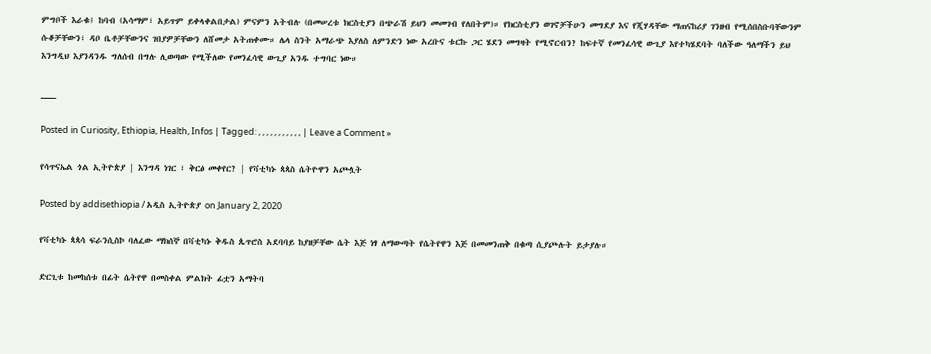ምግቦች እራቁ፤ ከባብ (አሳማም፣ አይጥም ይቀላቀልበታል) ምናምን አትብሉ (በመሠረቱ ክርስቲያን በጭራሽ ይህን መመገብ የለበትም)። የክርስቲያን ወገኖቻችሁን መግደያ እና የጂሃዳቸው ማጠናከሪያ ገንዘብ የሚሰበስቡባቸውንም ሱቆቻቸውን፣ ዳቦ ቤቶቻቸውንና ገበያዎቻቸውን ለሸመታ አትጠቀሙ። ሌላ ስንት አማራጭ እያለስ ለምንድን ነው አረቡና ቱርኩ ጋር ሄደን መግዛት የሚኖርብን? ከፍተኛ የመንፈሳዊ ውጊያ እየተካሄደባት ባለችው ዓለማችን ይህ እንግዲህ እያንዳንዱ ግለሰብ በግሉ ሊወጣው የሚችለው የመንፈሳዊ ውጊያ አንዱ ተግባር ነው።

___

Posted in Curiosity, Ethiopia, Health, Infos | Tagged: , , , , , , , , , , , | Leave a Comment »

የሳጥናኤል ጎል ኢትዮጵያ | እንግዳ ነገር ፣ ቅርፅ መቀየር? | የቫቲካኑ ጳጳስ ሴትዮዋን አጮሏት

Posted by addisethiopia / አዲስ ኢትዮጵያ on January 2, 2020

የቫቲካኑ ጳጳሳ ፍራንሲስኮ ባለፈው ማክሰኞ በቫቲካኑ ቅዱስ ጴጥሮስ አደባባይ ከያዘቻቸው ሴት እጅ ነፃ ለማውጣት የሴትየዋን እጅ በመመንጠቅ በቁጣ ሲያጮሉት ይታያሉ።

ድርጊቱ ከመከሰቱ በፊት ሴትየዋ በመስቀል ምልክት ፊቷን አማትባ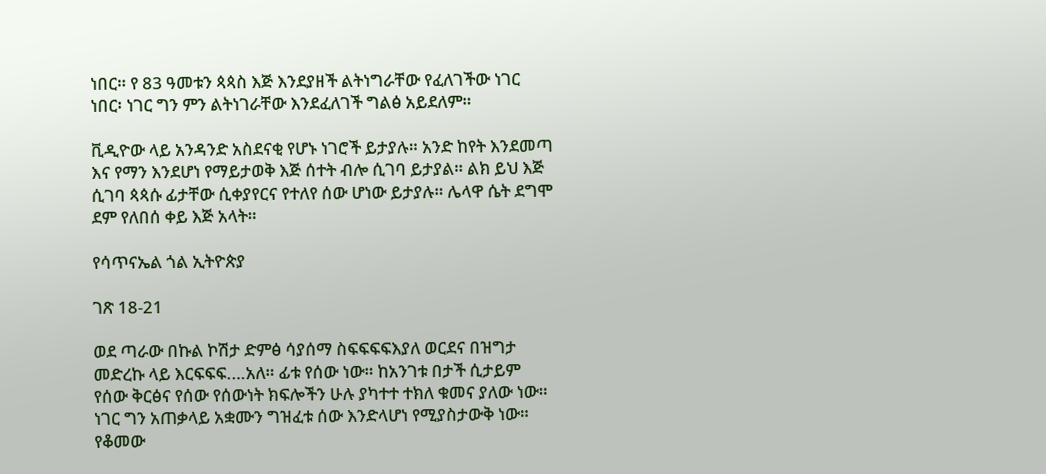ነበር። የ 83 ዓመቱን ጳጳስ እጅ እንደያዘች ልትነግራቸው የፈለገችው ነገር ነበር፡ ነገር ግን ምን ልትነገራቸው እንደፈለገች ግልፅ አይደለም።

ቪዲዮው ላይ አንዳንድ አስደናቂ የሆኑ ነገሮች ይታያሉ። አንድ ከየት እንደመጣ እና የማን እንደሆነ የማይታወቅ እጅ ሰተት ብሎ ሲገባ ይታያል። ልክ ይህ እጅ ሲገባ ጳጳሱ ፊታቸው ሲቀያየርና የተለየ ሰው ሆነው ይታያሉ። ሌላዋ ሴት ደግሞ ደም የለበሰ ቀይ እጅ አላት።

የሳጥናኤል ጎል ኢትዮጵያ

ገጽ 18-21

ወደ ጣራው በኩል ኮሽታ ድምፅ ሳያሰማ ስፍፍፍፍእያለ ወርደና በዝግታ መድረኩ ላይ እርፍፍፍ.…አለ። ፊቱ የሰው ነው። ከአንገቱ በታች ሲታይም የሰው ቅርፅና የሰው የሰውነት ክፍሎችን ሁሉ ያካተተ ተክለ ቁመና ያለው ነው። ነገር ግን አጠቃላይ አቋሙን ግዝፈቱ ሰው እንድላሆነ የሚያስታውቅ ነው። የቆመው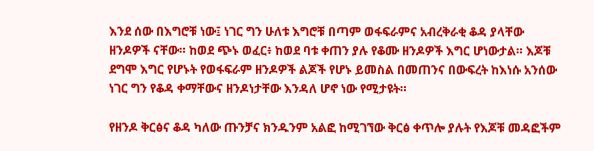እንደ ሰው በእግሮቹ ነው፤ ነገር ግን ሁለቱ እግሮቹ በጣም ወፋፍራምና አብረቅራቂ ቆዳ ያላቸው ዘንዶዎች ናቸው። ከወደ ጭኑ ወፈር፥ ከወደ ባቱ ቀጠን ያሉ የቆሙ ዘንዶዎች እግር ሆነውታል። እጆቹ ደግሞ እግር የሆኑት የወፋፍራም ዘንዶዎች ልጆች የሆኑ ይመስል በመጠንና በውፍረት ከእነሱ አንሰው ነገር ግን የቆዳ ቀማቸውና ዘንዶነታቸው እንዳለ ሆኖ ነው የሚታዩት።

የዘንዶ ቅርፅና ቆዳ ካለው ጡንቻና ክንዱንም አልፎ ከሚገኘው ቅርፅ ቀጥሎ ያሉት የእጆቹ መዳፎችም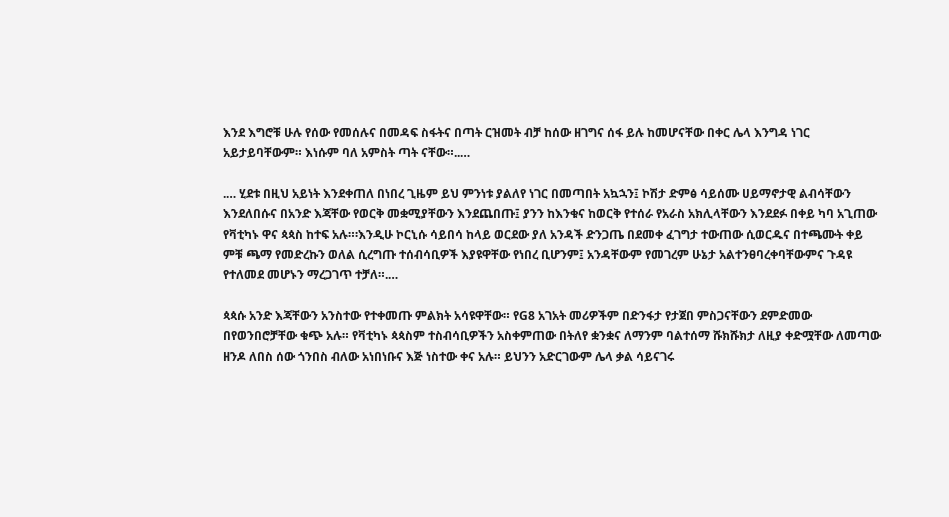እንደ እግሮቹ ሁሉ የሰው የመሰሉና በመዳፍ ስፋትና በጣት ርዝመት ብቻ ከሰው ዘገግና ሰፋ ይሉ ከመሆናቸው በቀር ሌላ እንግዳ ነገር አይታይባቸውም። እነሱም ባለ አምስት ጣት ናቸው።..…

.… ሂደቱ በዚህ አይነት እንደቀጠለ በነበረ ጊዜም ይህ ምንነቱ ያልለየ ነገር በመጣበት አኳኋን፤ ኮሽታ ድምፅ ሳይሰሙ ሀይማኖታዊ ልብሳቸውን እንደለበሱና በአንድ እጃቸው የወርቅ መቋሚያቸውን እንደጨበጡ፤ ያንን ከእንቁና ከወርቅ የተሰራ የአራስ አክሊላቸውን እንደደፉ በቀይ ካባ አጊጠው የቫቲካኑ ዋና ጳጳስ ከተፍ አሉ።፡እንዲሁ ኮርኒሱ ሳይበሳ ከላይ ወርደው ያለ አንዳች ድንጋጤ በደመቀ ፈገግታ ተውጠው ሲወርዱና በተጫሙት ቀይ ምቹ ጫማ የመድረኩን ወለል ሲረግጡ ተሰብሳቢዎች እያዩዋቸው የነበረ ቢሆንም፤ አንዳቸውም የመገረም ሁኔታ አልተንፀባረቀባቸውምና ጉዳዩ የተለመደ መሆኑን ማረጋገጥ ተቻለ።.…

ጳጳሱ አንድ እጃቸውን አንስተው የተቀመጡ ምልክት አሳዩዋቸው። የG8 አገአት መሪዎችም በድንፋታ የታጀበ ምስጋናቸውን ደምድመው በየወንበሮቻቸው ቁጭ አሉ። የቫቲካኑ ጳጳስም ተስብሳቢዎችን አስቀምጠው በትለየ ቋንቋና ለማንም ባልተሰማ ሹክሹክታ ለዚያ ቀድሟቸው ለመጣው ዘንዶ ለበስ ሰው ጎንበስ ብለው አነበነቡና እጅ ነስተው ቀና አሉ። ይህንን አድርገውም ሌላ ቃል ሳይናገሩ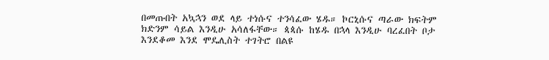በመጡበት አኳኋን ወደ ላይ ተነሱና ተንሳፈው ሄዱ። ኮርኒሱና ጣራው ክፍትም ክድንም ሳይል እንዲሁ አሳለፋቸው። ጳጳሱ ከሄዱ በኋላ እንዲሁ ባረፈበት ቦታ እንደቆመ እንደ ሞዴሊስት ተገትሮ በልዩ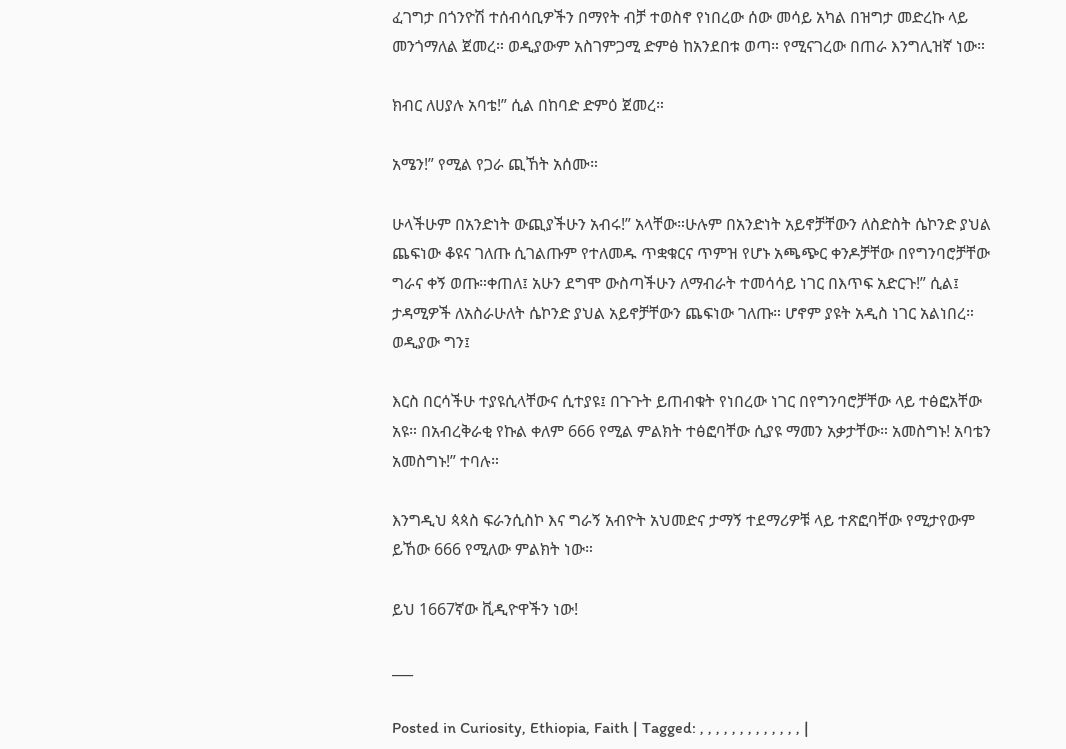ፈገግታ በጎንዮሽ ተሰብሳቢዎችን በማየት ብቻ ተወስኖ የነበረው ሰው መሳይ አካል በዝግታ መድረኩ ላይ መንጎማለል ጀመረ። ወዲያውም አስገምጋሚ ድምፅ ከአንደበቱ ወጣ። የሚናገረው በጠራ እንግሊዝኛ ነው።

ክብር ለሀያሉ አባቴ!” ሲል በከባድ ድምዕ ጀመረ።

አሜን!” የሚል የጋራ ጪኸት አሰሙ።

ሁላችሁም በአንድነት ውጪያችሁን አብሩ!” አላቸው።ሁሉም በአንድነት አይኖቻቸውን ለስድስት ሴኮንድ ያህል ጨፍነው ቆዩና ገለጡ ሲገልጡም የተለመዱ ጥቋቁርና ጥምዝ የሆኑ አጫጭር ቀንዶቻቸው በየግንባሮቻቸው ግራና ቀኝ ወጡ።ቀጠለ፤ አሁን ደግሞ ውስጣችሁን ለማብራት ተመሳሳይ ነገር በእጥፍ አድርጉ!” ሲል፤ ታዳሚዎች ለአስራሁለት ሴኮንድ ያህል አይኖቻቸውን ጨፍነው ገለጡ። ሆኖም ያዩት አዲስ ነገር አልነበረ። ወዲያው ግን፤

እርስ በርሳችሁ ተያዩሲላቸውና ሲተያዩ፤ በጉጉት ይጠብቁት የነበረው ነገር በየግንባሮቻቸው ላይ ተፅፎአቸው አዩ። በአብረቅራቂ የኩል ቀለም 666 የሚል ምልክት ተፅፎባቸው ሲያዩ ማመን አቃታቸው። አመስግኑ! አባቴን አመስግኑ!” ተባሉ።

እንግዲህ ጳጳስ ፍራንሲስኮ እና ግራኝ አብዮት አህመድና ታማኝ ተደማሪዎቹ ላይ ተጽፎባቸው የሚታየውም ይኸው 666 የሚለው ምልክት ነው።

ይህ 1667ኛው ቪዲዮዋችን ነው!

___

Posted in Curiosity, Ethiopia, Faith | Tagged: , , , , , , , , , , , , , |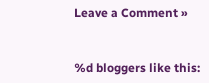Leave a Comment »


%d bloggers like this: